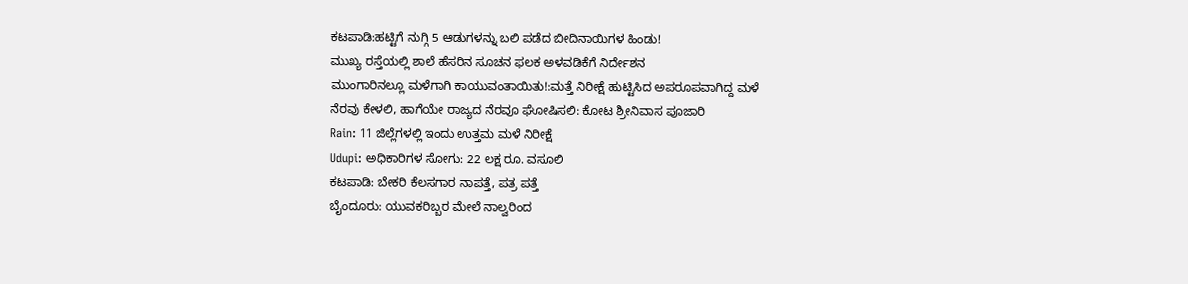ಕಟಪಾಡಿ:ಹಟ್ಟಿಗೆ ನುಗ್ಗಿ 5 ಆಡುಗಳನ್ನು ಬಲಿ ಪಡೆದ ಬೀದಿನಾಯಿಗಳ ಹಿಂಡು!
ಮುಖ್ಯ ರಸ್ತೆಯಲ್ಲಿ ಶಾಲೆ ಹೆಸರಿನ ಸೂಚನ ಫಲಕ ಅಳವಡಿಕೆಗೆ ನಿರ್ದೇಶನ
ಮುಂಗಾರಿನಲ್ಲೂ ಮಳೆಗಾಗಿ ಕಾಯುವಂತಾಯಿತು!:ಮತ್ತೆ ನಿರೀಕ್ಷೆ ಹುಟ್ಟಿಸಿದ ಅಪರೂಪವಾಗಿದ್ದ ಮಳೆ
ನೆರವು ಕೇಳಲಿ, ಹಾಗೆಯೇ ರಾಜ್ಯದ ನೆರವೂ ಘೋಷಿಸಲಿ: ಕೋಟ ಶ್ರೀನಿವಾಸ ಪೂಜಾರಿ
Rain: 11 ಜಿಲ್ಲೆಗಳಲ್ಲಿ ಇಂದು ಉತ್ತಮ ಮಳೆ ನಿರೀಕ್ಷೆ
Udupi: ಅಧಿಕಾರಿಗಳ ಸೋಗು: 22 ಲಕ್ಷ ರೂ. ವಸೂಲಿ
ಕಟಪಾಡಿ: ಬೇಕರಿ ಕೆಲಸಗಾರ ನಾಪತ್ತೆ, ಪತ್ರ ಪತ್ತೆ
ಬೈಂದೂರು: ಯುವಕರಿಬ್ಬರ ಮೇಲೆ ನಾಲ್ವರಿಂದ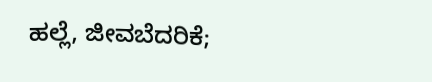ಹಲ್ಲೆ, ಜೀವಬೆದರಿಕೆ;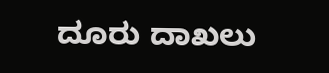ದೂರು ದಾಖಲು